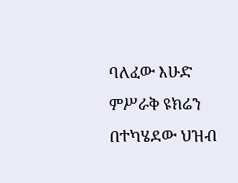ባለፈው እሁድ ምሥራቅ ዩክሬን በተካሄደው ህዝብ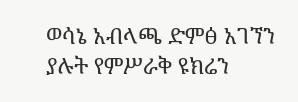ወሳኔ አብላጫ ድምፅ አገኘን ያሉት የምሥራቅ ዩክሬን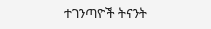ተገንጣዮች ትናንት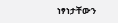ነፃነታቸውን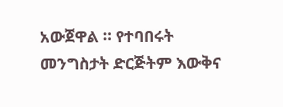አውጀዋል ። የተባበሩት መንግስታት ድርጅትም እውቅና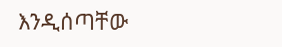እንዲሰጣቸው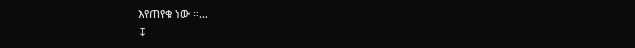እየጠየቁ ነው ።…
↧